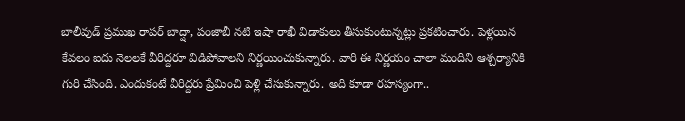బాలీవుడ్ ప్రముఖ రాపర్ బాద్షా, పంజాబీ నటి ఇషా రాఖీ విడాకులు తీసుకుంటున్నట్లు ప్రకటించారు. పెళ్లయిన కేవలం ఐదు నెలలకే వీరిద్దరూ విడిపోవాలని నిర్ణయించుకున్నారు. వారి ఈ నిర్ణయం చాలా మందిని ఆశ్చర్యానికి గురి చేసింది. ఎందుకంటే వీరిద్దరు ప్రేమించి పెళ్లి చేసుకున్నారు. అది కూడా రహస్యంగా..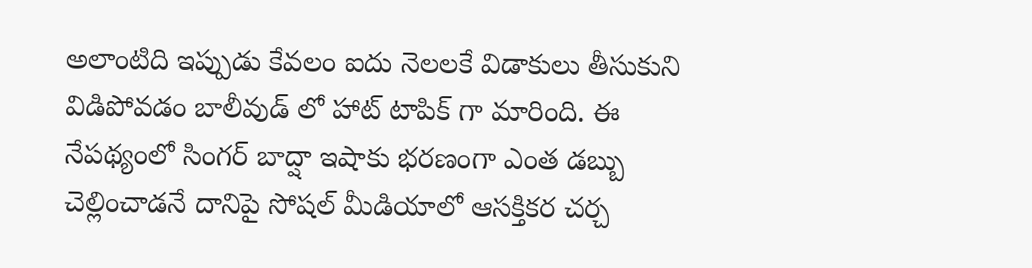అలాంటిది ఇప్పుడు కేవలం ఐదు నెలలకే విడాకులు తీసుకుని విడిపోవడం బాలీవుడ్ లో హాట్ టాపిక్ గా మారింది. ఈ నేపథ్యంలో సింగర్ బాద్షా ఇషాకు భరణంగా ఎంత డబ్బు చెల్లించాడనే దానిపై సోషల్ మీడియాలో ఆసక్తికర చర్చ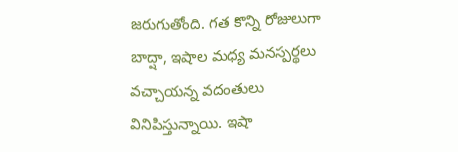జరుగుతోంది. గత కొన్ని రోజులుగా బాద్షా, ఇషాల మధ్య మనస్పర్థలు వచ్చాయన్న వదంతులు వినిపిస్తున్నాయి. ఇషా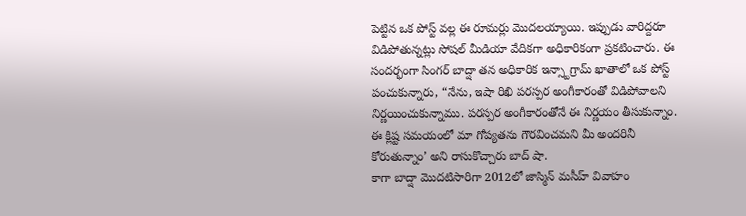పెట్టిన ఒక పోస్ట్ వల్ల ఈ రూమర్లు మొదలయ్యాయి. ఇప్పుడు వారిద్దరూ విడిపోతున్నట్లు సోషల్ మీడియా వేదికగా అధికారికంగా ప్రకటించారు. ఈ సందర్భంగా సింగర్ బాద్షా తన అధికారిక ఇన్స్టాగ్రామ్ ఖాతాలో ఒక పోస్ట్ పంచుకున్నారు, “నేను, ఇషా రిఖి పరస్పర అంగీకారంతో విడిపోవాలని నిర్ణయించుకున్నాము. పరస్పర అంగీకారంతోనే ఈ నిర్ణయం తీసుకున్నాం. ఈ క్లిష్ట సమయంలో మా గోప్యతను గౌరవించమని మీ అందరినీ కోరుతున్నాం’ అని రాసుకొచ్చారు బాద్ షా.
కాగా బాద్షా మొదటిసారిగా 2012లో జాస్మిన్ మసీహ్ వివాహం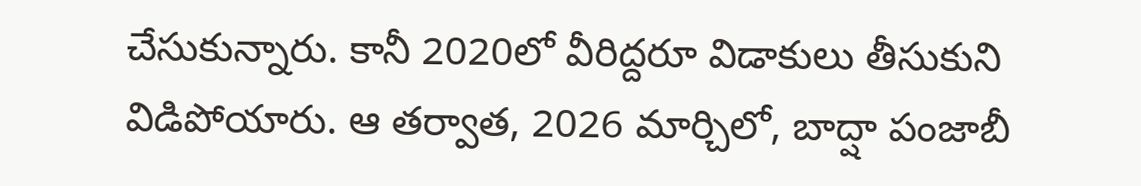చేసుకున్నారు. కానీ 2020లో వీరిద్దరూ విడాకులు తీసుకుని విడిపోయారు. ఆ తర్వాత, 2026 మార్చిలో, బాద్షా పంజాబీ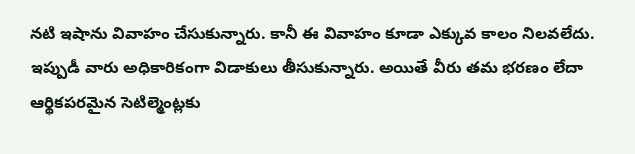నటి ఇషాను వివాహం చేసుకున్నారు. కానీ ఈ వివాహం కూడా ఎక్కువ కాలం నిలవలేదు. ఇప్పుడీ వారు అధికారికంగా విడాకులు తీసుకున్నారు. అయితే వీరు తమ భరణం లేదా ఆర్థికపరమైన సెటిల్మెంట్లకు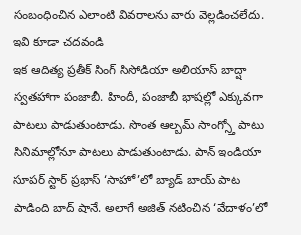సంబంధించిన ఎలాంటి వివరాలను వారు వెల్లడించలేదు.
ఇవి కూడా చదవండి
ఇక ఆదిత్య ప్రతీక్ సింగ్ సిసోడియా అలియాస్ బాద్షా స్వతహాగా పంజాబీ. హిందీ, పంజాబీ భాషల్లో ఎక్కువగా పాటలు పాడుతుంటాడు. సొంత ఆల్బమ్ సాంగ్స్తో పాటు సినిమాల్లోనూ పాటలు పాడుతుంటాడు. పాన్ ఇండియా సూపర్ స్టార్ ప్రభాస్ ‘సాహో’లో బ్యాడ్ బాయ్ పాట పాడింది బాద్ షానే. అలాగే అజిత్ నటించిన ‘వేదాళం’లో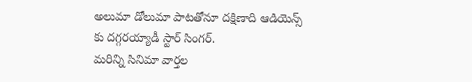అలుమా డోలుమా పాటతోనూ దక్షిణాది ఆడియెన్స్ కు దగ్గరయ్యాడీ స్టార్ సింగర్.
మరిన్ని సినిమా వార్తల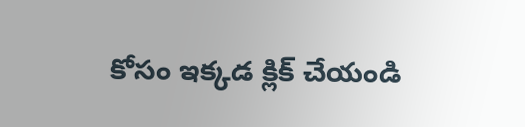కోసం ఇక్కడ క్లిక్ చేయండి